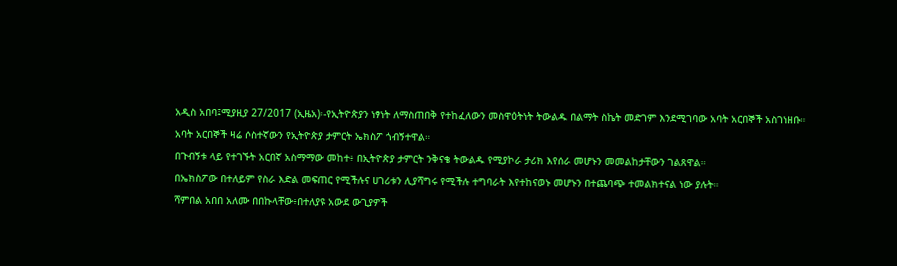አዲስ አበባ፤ሚያዚያ 27/2017 (ኢዜአ)፡-የኢትዮጵያን ነፃነት ለማስጠበቅ የተከፈለውን መስዋዕትነት ትውልዱ በልማት ስኬት መድገም እንደሚገባው አባት አርበኞች አስገነዘቡ።
አባት አርበኞች ዛሬ ሶስተኛውን የኢትዮጵያ ታምርት ኤክስፖ ጎብኝተዋል።
በጉብኝቱ ላይ የተገኙት አርበኛ አስማማው መከተ፥ በኢትዮጵያ ታምርት ንቅናቄ ትውልዱ የሚያኮራ ታሪክ እየሰራ መሆኑን መመልከታቸውን ገልጸዋል።
በኤክስፖው በተለይም የስራ እድል መፍጠር የሚችሉና ሀገሪቱን ሊያሻግሩ የሚችሉ ተግባራት እየተከናወኑ መሆኑን በተጨባጭ ተመልክተናል ነው ያሉት።
ሻምበል አበበ አለሙ በበኩላቸው፥በተለያዩ አውደ ውጊያዎች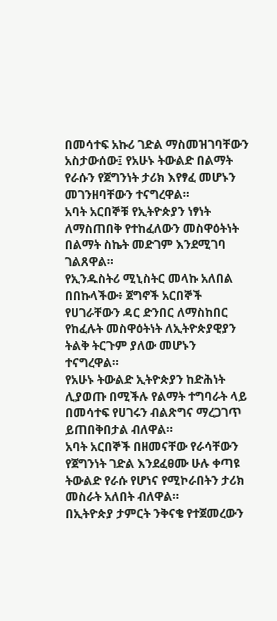በመሳተፍ አኩሪ ገድል ማስመዝገባቸውን አስታውሰው፤ የአሁኑ ትውልድ በልማት የራሱን የጀግንነት ታሪክ እየፃፈ መሆኑን መገንዘባቸውን ተናግረዋል።
አባት አርበኞቹ የኢትዮጵያን ነፃነት ለማስጠበቅ የተከፈለውን መስዋዕትነት በልማት ስኬት መድገም እንደሚገባ ገልጸዋል።
የኢንዱስትሪ ሚኒስትር መላኩ አለበል በበኩላችው፥ ጀግኖች አርበኞች የሀገራቸውን ዳር ድንበር ለማስከበር የከፈሉት መስዋዕትነት ለኢትዮጵያዊያን ትልቅ ትርጉም ያለው መሆኑን ተናግረዋል።
የአሁኑ ትውልድ ኢትዮጵያን ከድሕነት ሊያወጡ በሚችሉ የልማት ተግባራት ላይ በመሳተፍ የሀገሩን ብልጽግና ማረጋገጥ ይጠበቅበታል ብለዋል።
አባት አርበኞች በዘመናቸው የራሳቸውን የጀግንነት ገድል እንደፈፀሙ ሁሉ ቀጣዩ ትውልድ የራሱ የሆነና የሚኮራበትን ታሪክ መስራት አለበት ብለዋል።
በኢትዮጵያ ታምርት ንቅናቄ የተጀመረውን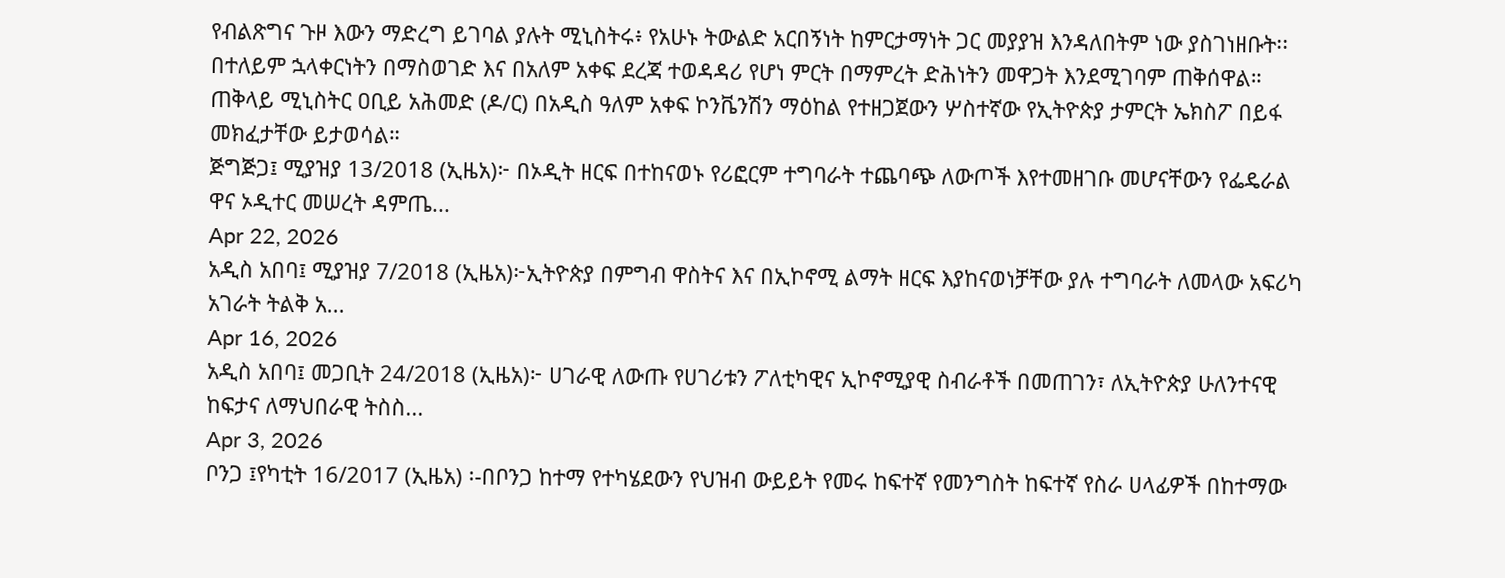የብልጽግና ጉዞ እውን ማድረግ ይገባል ያሉት ሚኒስትሩ፥ የአሁኑ ትውልድ አርበኝነት ከምርታማነት ጋር መያያዝ እንዳለበትም ነው ያስገነዘቡት፡፡
በተለይም ኋላቀርነትን በማስወገድ እና በአለም አቀፍ ደረጃ ተወዳዳሪ የሆነ ምርት በማምረት ድሕነትን መዋጋት እንደሚገባም ጠቅሰዋል።
ጠቅላይ ሚኒስትር ዐቢይ አሕመድ (ዶ/ር) በአዲስ ዓለም አቀፍ ኮንቬንሽን ማዕከል የተዘጋጀውን ሦስተኛው የኢትዮጵያ ታምርት ኤክስፖ በይፋ መክፈታቸው ይታወሳል።
ጅግጅጋ፤ ሚያዝያ 13/2018 (ኢዜአ)፦ በኦዲት ዘርፍ በተከናወኑ የሪፎርም ተግባራት ተጨባጭ ለውጦች እየተመዘገቡ መሆናቸውን የፌዴራል ዋና ኦዲተር መሠረት ዳምጤ...
Apr 22, 2026
አዲስ አበባ፤ ሚያዝያ 7/2018 (ኢዜአ)፦ኢትዮጵያ በምግብ ዋስትና እና በኢኮኖሚ ልማት ዘርፍ እያከናወነቻቸው ያሉ ተግባራት ለመላው አፍሪካ አገራት ትልቅ አ...
Apr 16, 2026
አዲስ አበባ፤ መጋቢት 24/2018 (ኢዜአ)፦ ሀገራዊ ለውጡ የሀገሪቱን ፖለቲካዊና ኢኮኖሚያዊ ስብራቶች በመጠገን፣ ለኢትዮጵያ ሁለንተናዊ ከፍታና ለማህበራዊ ትስስ...
Apr 3, 2026
ቦንጋ ፤የካቲት 16/2017 (ኢዜአ) ፡-በቦንጋ ከተማ የተካሄደውን የህዝብ ውይይት የመሩ ከፍተኛ የመንግስት ከፍተኛ የስራ ሀላፊዎች በከተማው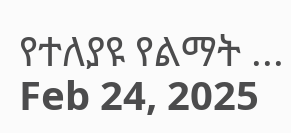የተለያዩ የልማት ...
Feb 24, 2025